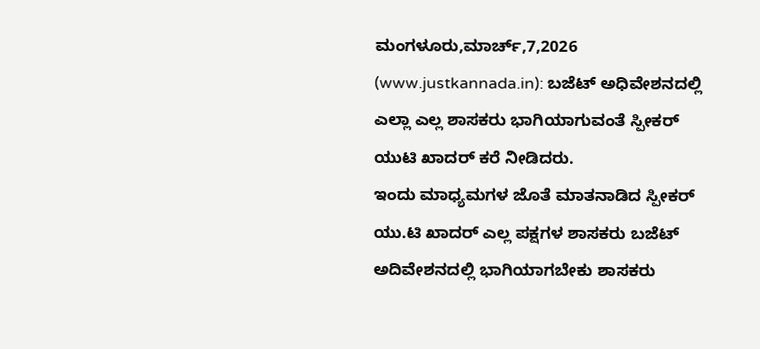ಮಂಗಳೂರು,ಮಾರ್ಚ್,7,2026 (www.justkannada.in): ಬಜೆಟ್ ಅಧಿವೇಶನದಲ್ಲಿ ಎಲ್ಲಾ ಎಲ್ಲ ಶಾಸಕರು ಭಾಗಿಯಾಗುವಂತೆ ಸ್ಪೀಕರ್ ಯುಟಿ ಖಾದರ್ ಕರೆ ನೀಡಿದರು.
ಇಂದು ಮಾಧ್ಯಮಗಳ ಜೊತೆ ಮಾತನಾಡಿದ ಸ್ಪೀಕರ್ ಯು.ಟಿ ಖಾದರ್ ಎಲ್ಲ ಪಕ್ಷಗಳ ಶಾಸಕರು ಬಜೆಟ್ ಅದಿವೇಶನದಲ್ಲಿ ಭಾಗಿಯಾಗಬೇಕು ಶಾಸಕರು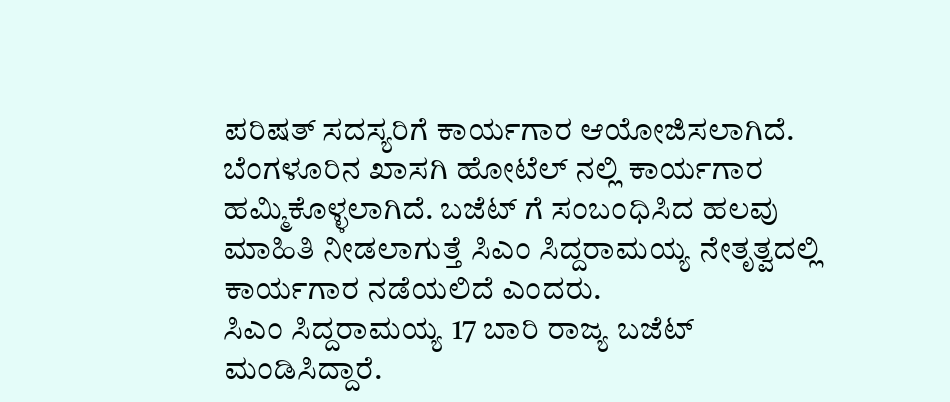ಪರಿಷತ್ ಸದಸ್ಯರಿಗೆ ಕಾರ್ಯಗಾರ ಆಯೋಜಿಸಲಾಗಿದೆ. ಬೆಂಗಳೂರಿನ ಖಾಸಗಿ ಹೋಟೆಲ್ ನಲ್ಲಿ ಕಾರ್ಯಗಾರ ಹಮ್ಮಿಕೊಳ್ಳಲಾಗಿದೆ. ಬಜೆಟ್ ಗೆ ಸಂಬಂಧಿಸಿದ ಹಲವು ಮಾಹಿತಿ ನೀಡಲಾಗುತ್ತೆ ಸಿಎಂ ಸಿದ್ದರಾಮಯ್ಯ ನೇತೃತ್ವದಲ್ಲಿ ಕಾರ್ಯಗಾರ ನಡೆಯಲಿದೆ ಎಂದರು.
ಸಿಎಂ ಸಿದ್ದರಾಮಯ್ಯ 17 ಬಾರಿ ರಾಜ್ಯ ಬಜೆಟ್ ಮಂಡಿಸಿದ್ದಾರೆ.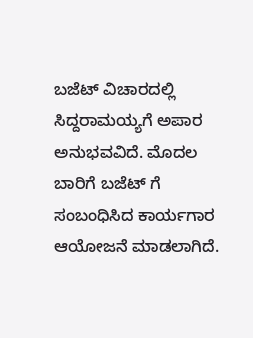ಬಜೆಟ್ ವಿಚಾರದಲ್ಲಿ ಸಿದ್ದರಾಮಯ್ಯಗೆ ಅಪಾರ ಅನುಭವವಿದೆ. ಮೊದಲ ಬಾರಿಗೆ ಬಜೆಟ್ ಗೆ ಸಂಬಂಧಿಸಿದ ಕಾರ್ಯಗಾರ ಆಯೋಜನೆ ಮಾಡಲಾಗಿದೆ.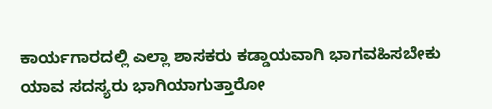ಕಾರ್ಯಗಾರದಲ್ಲಿ ಎಲ್ಲಾ ಶಾಸಕರು ಕಡ್ಡಾಯವಾಗಿ ಭಾಗವಹಿಸಬೇಕು ಯಾವ ಸದಸ್ಯರು ಭಾಗಿಯಾಗುತ್ತಾರೋ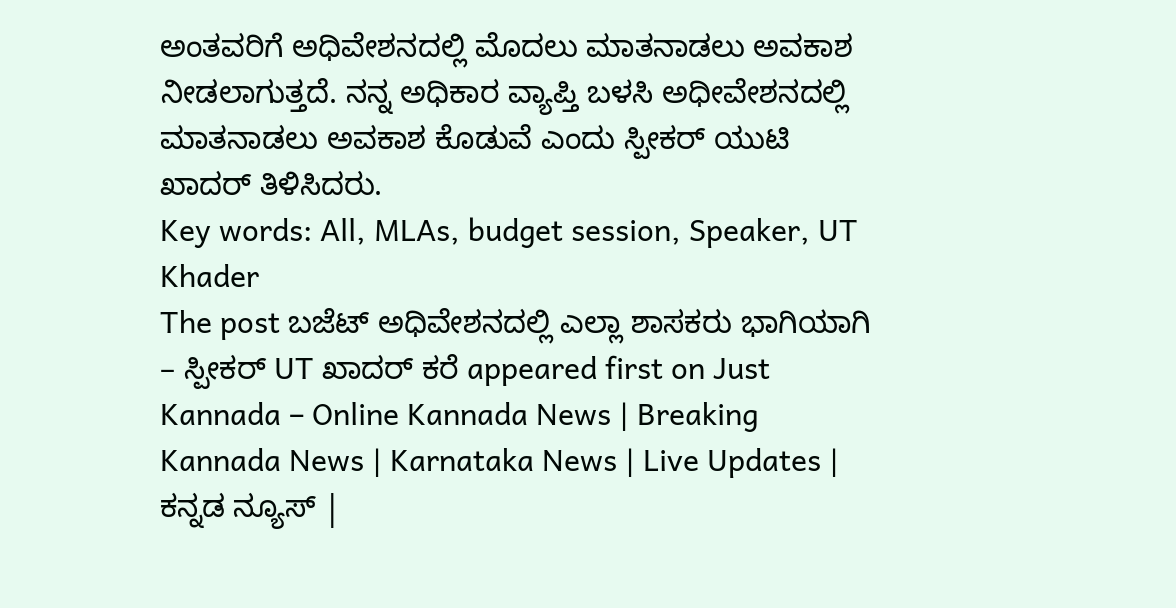ಅಂತವರಿಗೆ ಅಧಿವೇಶನದಲ್ಲಿ ಮೊದಲು ಮಾತನಾಡಲು ಅವಕಾಶ ನೀಡಲಾಗುತ್ತದೆ. ನನ್ನ ಅಧಿಕಾರ ವ್ಯಾಪ್ತಿ ಬಳಸಿ ಅಧೀವೇಶನದಲ್ಲಿ ಮಾತನಾಡಲು ಅವಕಾಶ ಕೊಡುವೆ ಎಂದು ಸ್ಪೀಕರ್ ಯುಟಿ ಖಾದರ್ ತಿಳಿಸಿದರು.
Key words: All, MLAs, budget session, Speaker, UT Khader
The post ಬಜೆಟ್ ಅಧಿವೇಶನದಲ್ಲಿ ಎಲ್ಲಾ ಶಾಸಕರು ಭಾಗಿಯಾಗಿ – ಸ್ಪೀಕರ್ UT ಖಾದರ್ ಕರೆ appeared first on Just Kannada – Online Kannada News | Breaking Kannada News | Karnataka News | Live Updates | ಕನ್ನಡ ನ್ಯೂಸ್ |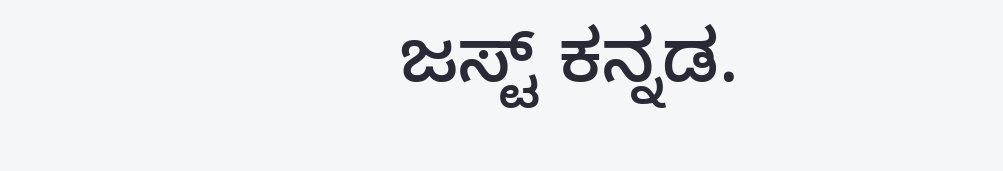ಜಸ್ಟ್ ಕನ್ನಡ.